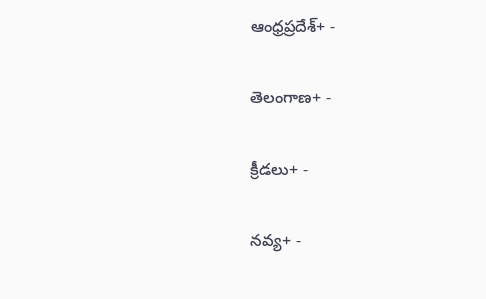ఆంధ్రప్రదేశ్+ -

తెలంగాణ+ -

క్రీడలు+ -

నవ్య+ -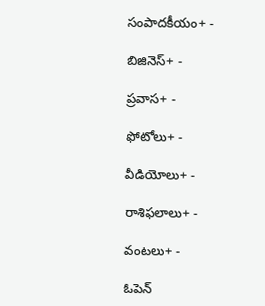సంపాదకీయం+ -

బిజినెస్+ -

ప్రవాస+ -

ఫోటోలు+ -

వీడియోలు+ -

రాశిఫలాలు+ -

వంటలు+ -

ఓపెన్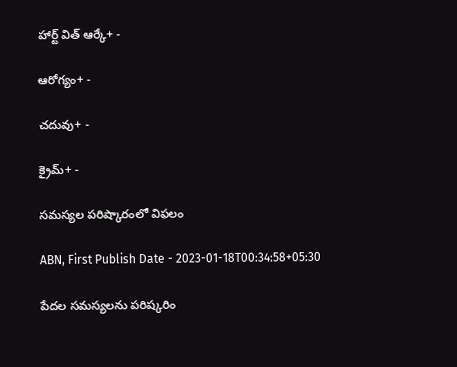హార్ట్ విత్ ఆర్కే+ -

ఆరోగ్యం+ -

చదువు+ -

క్రైమ్+ -

సమస్యల పరిష్కారంలో విఫలం

ABN, First Publish Date - 2023-01-18T00:34:58+05:30

పేదల సమస్యలను పరిష్కరిం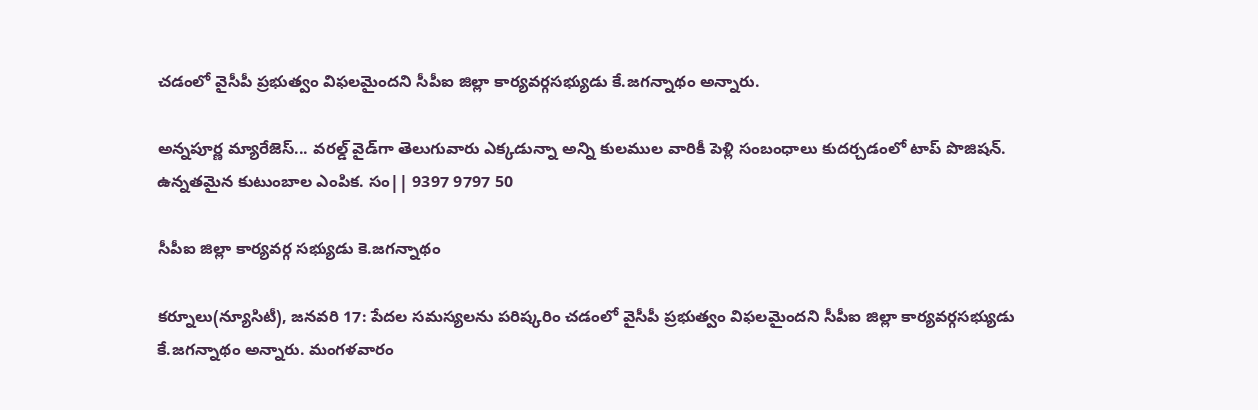చడంలో వైసీపీ ప్రభుత్వం విఫలమైందని సీపీఐ జిల్లా కార్యవర్గసభ్యుడు కే.జగన్నాథం అన్నారు.

అన్నపూర్ణ మ్యారేజెస్... వరల్డ్ వైడ్‌గా తెలుగువారు ఎక్కడున్నా అన్ని కులముల వారికీ పెళ్లి సంబంధాలు కుదర్చడంలో టాప్ పొజిషన్. ఉన్నతమైన కుటుంబాల ఎంపిక. సం|| 9397 9797 50

సీపీఐ జిల్లా కార్యవర్గ సభ్యుడు కె.జగన్నాథం

కర్నూలు(న్యూసిటీ), జనవరి 17: పేదల సమస్యలను పరిష్కరిం చడంలో వైసీపీ ప్రభుత్వం విఫలమైందని సీపీఐ జిల్లా కార్యవర్గసభ్యుడు కే.జగన్నాథం అన్నారు. మంగళవారం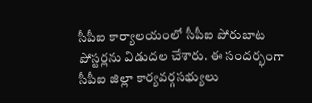సీపీఐ కార్యాలయంలో సీపీఐ పోరుబాట పోస్టర్లను విడుదల చేశారు. ఈ సందర్భంగా సీపీఐ జిల్లా కార్యవర్గసభ్యులు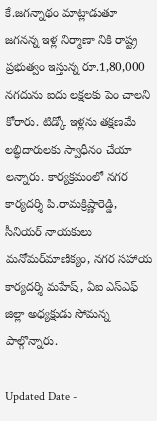కే.జగన్నాథం మాట్లాడుతూ జగనన్న ఇళ్ల నిర్మాణా నికి రాష్ట్ర ప్రభుత్వం ఇస్తున్న రూ.1,80,000 నగదును ఐదు లక్షలకు పెం చాలని కోరారు. టిడ్కో ఇళ్లను తక్షణమే లబ్ధిదారులకు స్వాధీనం చేయా లన్నారు. కార్యక్రమంలో నగర కార్యదర్శి పి.రామక్రిష్ణారెడ్డి, సీనియర్‌ నాయకులు మనోమర్‌మాణిక్యం, నగర సహాయ కార్యదర్శి మహేష్‌, ఏఐ ఎస్‌ఎఫ్‌ జిల్లా అధ్యక్షుడు సోమన్న పాల్గొన్నారు.

Updated Date -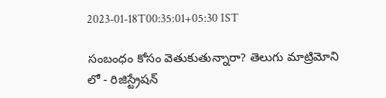2023-01-18T00:35:01+05:30 IST

సంబంధం కోసం వెతుకుతున్నారా? తెలుగు మాట్రిమోని లో - రిజిస్ట్రేషన్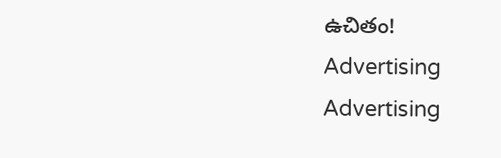ఉచితం!
Advertising
Advertising